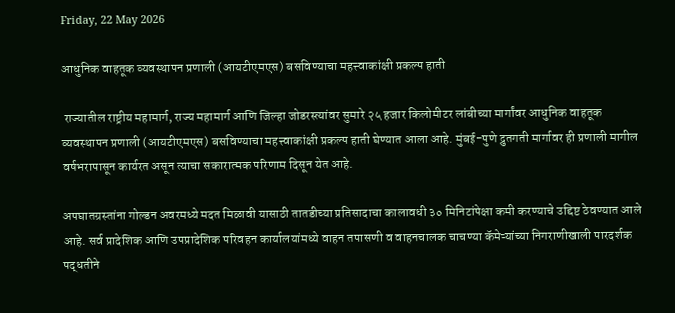Friday, 22 May 2026

आधुनिक वाहतूक व्यवस्थापन प्रणाली (आयटीएमएस) बसविण्याचा महत्त्वाकांक्षी प्रकल्प हाती

 राज्यातील राष्ट्रीय महामार्ग, राज्य महामार्ग आणि जिल्हा जोडरस्त्यांवर सुमारे २५ हजार किलोमीटर लांबीच्या मार्गांवर आधुनिक वाहतूक व्यवस्थापन प्रणाली (आयटीएमएस) बसविण्याचा महत्त्वाकांक्षी प्रकल्प हाती घेण्यात आला आहे. मुंबई-पुणे द्रुतगती मार्गावर ही प्रणाली मागील वर्षभरापासून कार्यरत असून त्याचा सकारात्मक परिणाम दिसून येत आहे.

अपघातग्रस्तांना गोल्डन अवरमध्ये मदत मिळावी यासाठी तातडीच्या प्रतिसादाचा कालावधी ३० मिनिटांपेक्षा कमी करण्याचे उद्दिष्ट ठेवण्यात आले आहे. सर्व प्रादेशिक आणि उपप्रादेशिक परिवहन कार्यालयांमध्ये वाहन तपासणी व वाहनचालक चाचण्या कॅमेऱ्यांच्या निगराणीखाली पारदर्शक पद्धतीने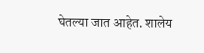घेतल्या जात आहेत. शालेय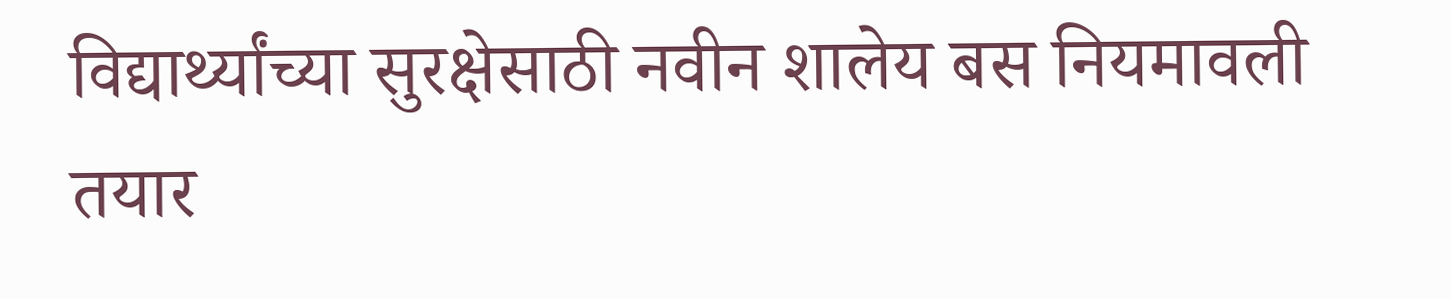विद्यार्थ्यांच्या सुरक्षेसाठी नवीन शालेय बस नियमावली तयार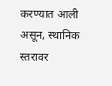करण्यात आली असून, स्थानिक स्तरावर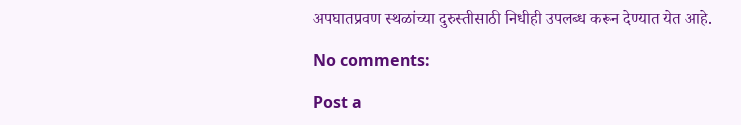अपघातप्रवण स्थळांच्या दुरुस्तीसाठी निधीही उपलब्ध करून देण्यात येत आहे.

No comments:

Post a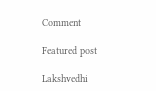Comment

Featured post

Lakshvedhi